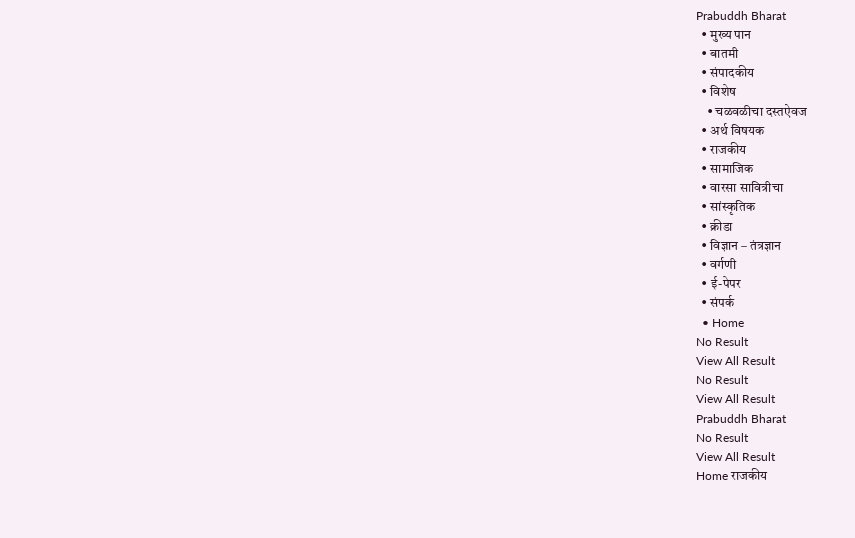Prabuddh Bharat
  • मुख्य पान
  • बातमी
  • संपादकीय
  • विशेष
    • चळवळीचा दस्तऐवज
  • अर्थ विषयक
  • राजकीय
  • सामाजिक
  • वारसा सावित्रीचा
  • सांस्कृतिक
  • क्रीडा
  • विज्ञान – तंत्रज्ञान
  • वर्गणी
  • ई-पेपर
  • संपर्क
  • Home
No Result
View All Result
No Result
View All Result
Prabuddh Bharat
No Result
View All Result
Home राजकीय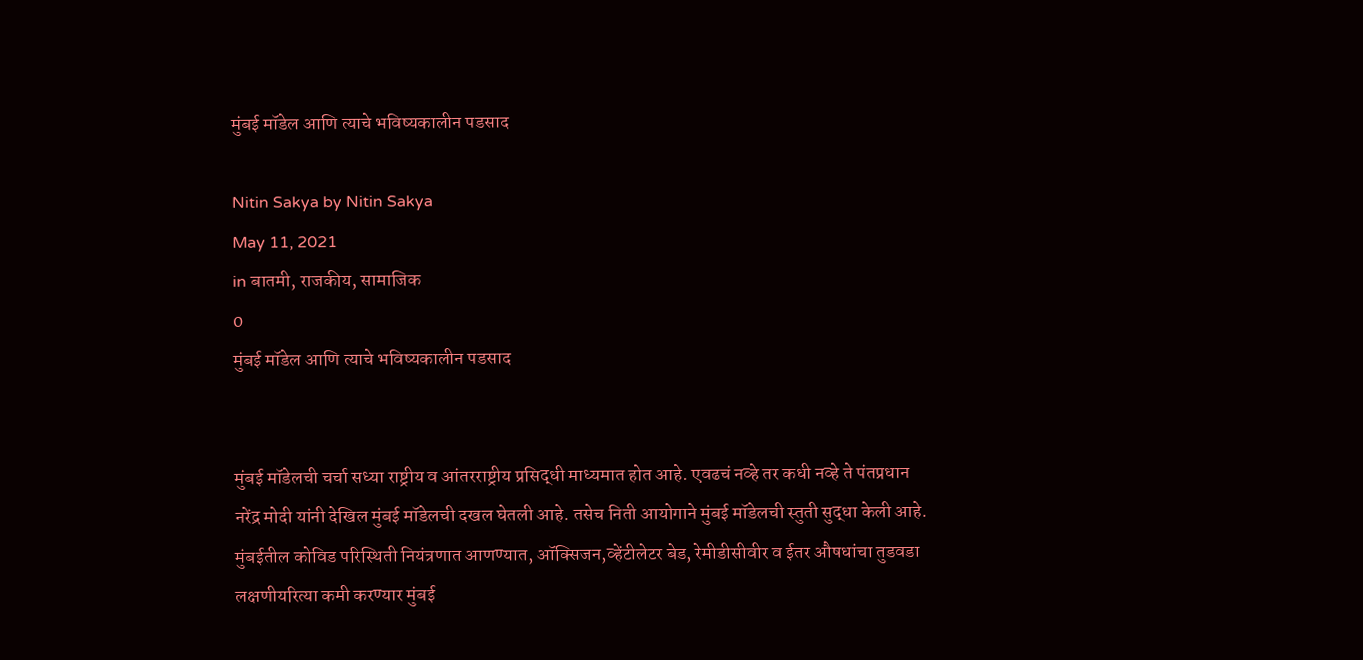मुंबई मॉडेल आणि त्याचे भविष्यकालीन पडसाद

Nitin Sakya by Nitin Sakya
May 11, 2021
in बातमी, राजकीय, सामाजिक
0
मुंबई मॉडेल आणि त्याचे भविष्यकालीन पडसाद


मुंबई मॉडेलची चर्चा सध्या राष्ट्रीय व आंतरराष्ट्रीय प्रसिद्धी माध्यमात होत आहे. एवढचं नव्हे तर कधी नव्हे ते पंतप्रधान नरेंद्र मोदी यांनी देखिल मुंबई मॉडेलची दखल घेतली आहे. तसेच निती आयोगाने मुंबई मॉडेलची स्तुती सुद्धा केली आहे. मुंबईतील कोविड परिस्थिती नियंत्रणात आणण्यात, ऑक्सिजन,व्हेंटीलेटर बेड, रेमीडीसीवीर व ईतर औषधांचा तुडवडा लक्षणीयरित्या कमी करण्यार मुंबई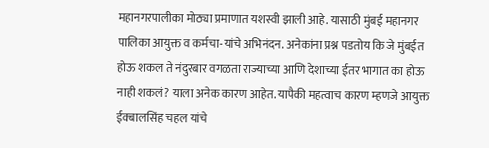महानगरपालीका मोठ्या प्रमाणात यशस्वी झाली आहे. यासाठी मुंबई महानगर पालिका आयुक्त व कर्मचा-यांचे अभिनंदन. अनेकांना प्रश्न पडतोय कि जे मुंबईत होऊ शकल ते नंदुरबार वगळता राज्याच्या आणि देशाच्या ईतर भागात का होऊ नाही शकलं? याला अनेक कारण आहेत. यापैकी महत्वाच कारण म्हणजे आयुक्त ईक्बालसिंह चहल यांचे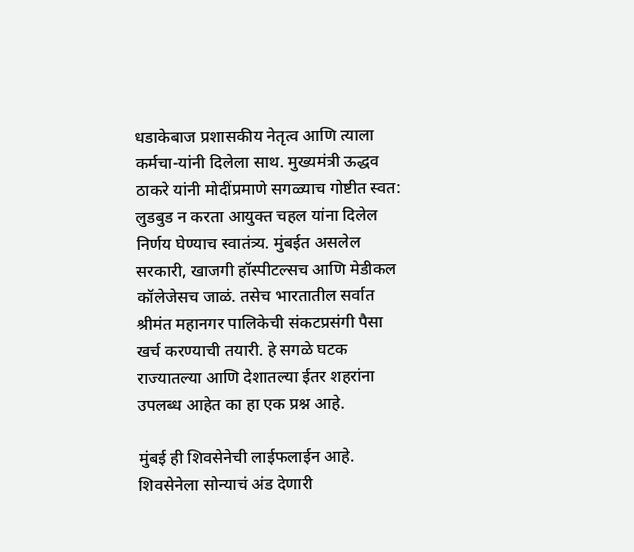धडाकेबाज प्रशासकीय नेतृत्व आणि त्याला कर्मचा-यांनी दिलेला साथ. मुख्यमंत्री ऊद्धव ठाकरे यांनी मोदींप्रमाणे सगळ्याच गोष्टीत स्वत: लुडबुड न करता आयुक्त चहल यांना दिलेल निर्णय घेण्याच स्वातंत्र्य. मुंबईत असलेल सरकारी, खाजगी हॉस्पीटल्सच आणि मेडीकल कॉलेजेसच जाळं. तसेच भारतातील सर्वात श्रीमंत महानगर पालिकेची संकटप्रसंगी पैसा खर्च करण्याची तयारी. हे सगळे घटक राज्यातल्या आणि देशातल्या ईतर शहरांना उपलब्ध आहेत का हा एक प्रश्न आहे.

मुंबई ही शिवसेनेची लाईफलाईन आहे. शिवसेनेला सोन्याचं अंड देणारी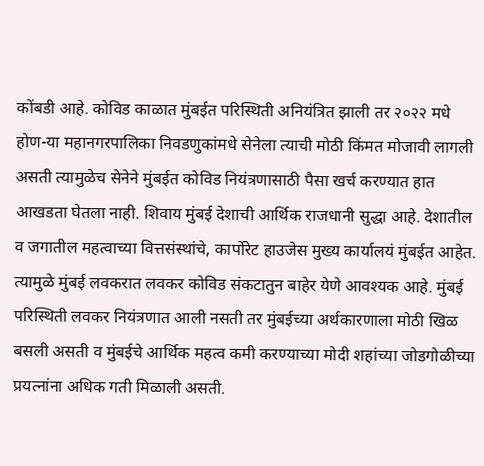कोंबडी आहे. कोविड काळात मुंबईत परिस्थिती अनियंत्रित झाली तर २०२२ मधे होण-या महानगरपालिका निवडणुकांमधे सेनेला त्याची मोठी किंमत मोजावी लागली असती त्यामुळेच सेनेने मुंबईत कोविड नियंत्रणासाठी पैसा खर्च करण्यात हात आखडता घेतला नाही. शिवाय मुंबई देशाची आर्थिक राजधानी सुद्धा आहे. देशातील व जगातील महत्वाच्या वित्तसंस्थांचे, कार्पोरेट हाउजेस मुख्य कार्यालयं मुंबईत आहेत. त्यामुळे मुंबई लवकरात लवकर कोविड संकटातुन बाहेर येणे आवश्यक आहे. मुंबई परिस्थिती लवकर नियंत्रणात आली नसती तर मुंबईच्या अर्थकारणाला मोठी खिळ बसली असती व मुंबईचे आर्थिक महत्व कमी करण्याच्या मोदी शहांच्या जोडगोळीच्या प्रयत्नांना अधिक गती मिळाली असती.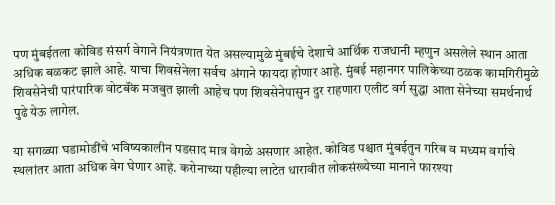पण मुंबईतला कोविड संसर्ग वेगाने नियंत्रणात येत असल्यामुळे मुंबईचे देशाचे आर्थिक राजधानी म्हणुन असलेले स्थान आता अधिक बळकट झाले आहे. याचा शिवसेनेला सर्वच अंगाने फायदा होणार आहे. मुंबई महानगर पालिकेच्या ठळक कामगिरीमुळे शिवसेनेची पारंपारिक वोटबॅंक मजबुत झाली आहेच पण शिवसेनेपासुन दुर राहणारा एलीट वर्ग सुद्धा आता सेनेच्या समर्थनार्थ पुढे येऊ लागेल.

या सगळ्या घडामोडींचे भविष्यकालीन पडसाद मात्र वेगळे असणार आहेत. कोविड पश्चात मुंबईतुन गरिब व मध्यम वर्गाचे स्थलांतर आता अधिक वेग घेणार आहे. करोनाच्या पहील्या लाटेत धारावीत लोकसंख्येच्या मानाने फारश्या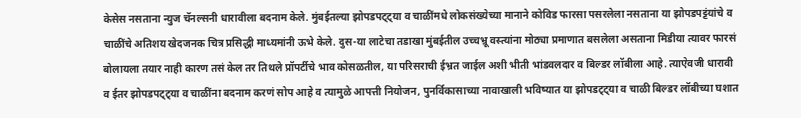केसेस नसताना न्युज चॅनल्सनी धारावीला बदनाम केले. मुंबईतल्या झोपडपट्ट्या व चाळींमधे लोकसंख्येच्या मानाने कोविड फारसा पसरलेला नसताना या झोपडपट्टंयांचे व चाळींचे अतिशय खेदजनक चित्र प्रसिद्धी माध्यमांनी ऊभे केले. दुस-या लाटेचा तडाखा मुंबईतील उच्चभ्रू वस्त्यांना मोठ्या प्रमाणात बसलेला असताना मिडीया त्यावर फारसं बोलायला तयार नाही कारण तसं केल तर तिथले प्रॉपर्टीचे भाव कोसळतील, या परिसराची ईभ्रत जाईल अशी भीती भांडवलदार व बिल्डर लॉबीला आहे. त्याऐवजी धारावी व ईतर झोपडपट्ट्या व चाळींना बदनाम करणं सोप आहे व त्यामुळे आपत्ती नियोजन, पुनर्विकासाच्या नावाखाली भविष्यात या झोपडट्ट्या व चाळी बिल्डर लॉबीच्या घशात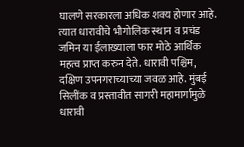घालणे सरकारला अधिक शक्य होणार आहे. त्यात धारावीचे भौगोलिक स्थान व प्रचंड जमिन या ईलाख्याला फार मोठे आर्थिक महत्व प्राप्त करुन देते. धारावी पश्चिम, दक्षिण उपनगराच्याच्या जवळ आहे. मुंबई सिलींक व प्रस्तावीत सागरी महामार्गामुळे धारावी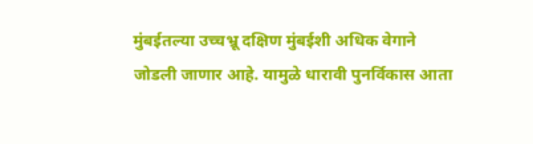मुंबईतल्या उच्चभ्रू दक्षिण मुंबईशी अधिक वेगाने जोडली जाणार आहे. यामुळे धारावी पुनर्विकास आता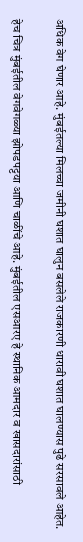अधिक वेग घेणार आहे. मुंबईतल्या मिलच्चा जमीनी घशात घालुन बसलेले राजकारणी धारावी घशात घालण्यास पुढे सरसावले आहेत.

हेच चित्र मुंबईतील वेगवेगळ्या झोपडपट्टया आणि चाळींचे आहे. मुंबईतील एसआरए हे स्थानिक आमदार व खासदारांसाठी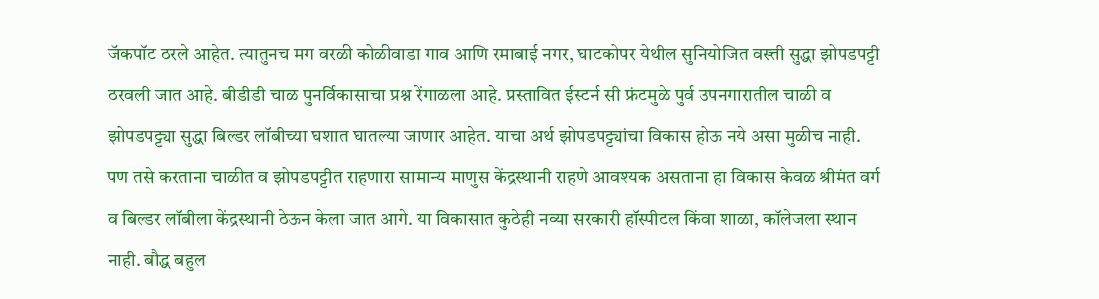जॅकपॉट ठरले आहेत. त्यातुनच मग वरळी कोळीवाडा गाव आणि रमाबाई नगर, घाटकोपर येथील सुनियोजित वस्त्ती सुद्धा झोपडपट्टी ठरवली जात आहे. बीडीडी चाळ पुनर्विकासाचा प्रश्न रेंगाळला आहे. प्रस्तावित ईस्टर्न सी फ्रंटमुळे पुर्व उपनगारातील चाळी व झोपडपट्ट्या सुद्धा बिल्डर लॉबीच्या घशात घातल्या जाणार आहेत. याचा अर्थ झोपडपट्ट्यांचा विकास होऊ नये असा मुळीच नाही. पण तसे करताना चाळीत व झोपडपट्टीत राहणारा सामान्य माणुस केंद्रस्थानी राहणे आवश्यक असताना हा विकास केवळ श्रीमंत वर्ग व बिल्डर लॉबीला केंद्रस्थानी ठेऊन केला जात आगे. या विकासात कुठेही नव्या सरकारी हॉस्पीटल किंवा शाळा, कॉलेजला स्थान नाही. बौद्ध बहुल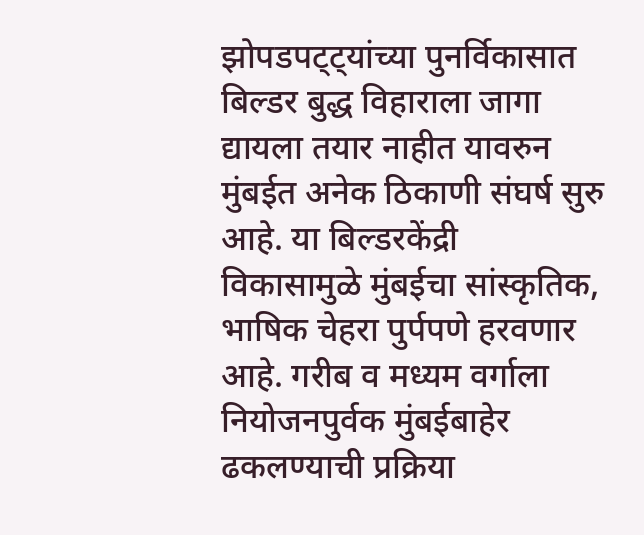झोपडपट्ट्यांच्या पुनर्विकासात बिल्डर बुद्ध विहाराला जागा द्यायला तयार नाहीत यावरुन मुंबईत अनेक ठिकाणी संघर्ष सुरु आहे. या बिल्डरकेंद्री विकासामुळे मुंबईचा सांस्कृतिक, भाषिक चेहरा पुर्पपणे हरवणार आहे. गरीब व मध्यम वर्गाला नियोजनपुर्वक मुंबईबाहेर ढकलण्याची प्रक्रिया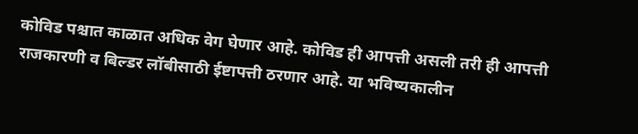कोविड पश्चात काळात अधिक वेग घेणार आहे. कोविड ही आपत्ती असली तरी ही आपत्ती राजकारणी व बिल्डर लॉबीसाठी ईष्टापत्ती ठरणार आहे. या भविष्यकालीन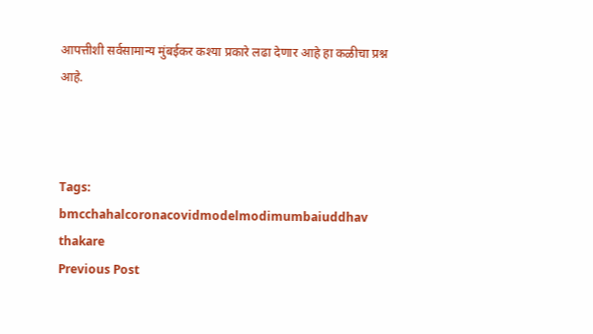आपत्तीशी सर्वसामान्य मुंबईकर कश्या प्रकारे लढा देणार आहे हा कळीचा प्रश्न आहे.



Tags: bmcchahalcoronacovidmodelmodimumbaiuddhav thakare
Previous Post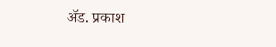अ‍ॅड. प्रकाश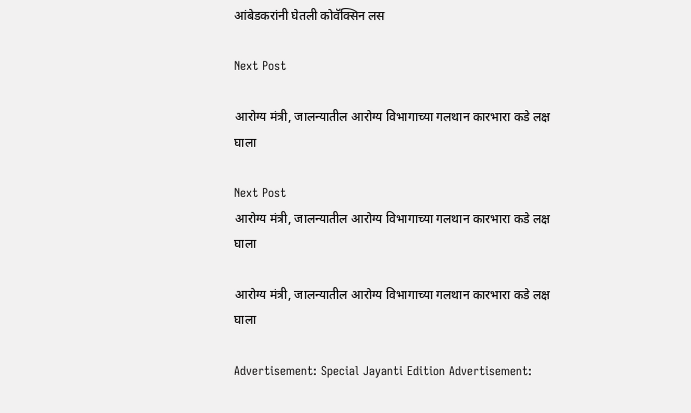आंबेडकरांनी घेतली कोवॅक्सिन लस

Next Post

आरोग्य मंत्री, जालन्यातील आरोग्य विभागाच्या गलथान कारभारा कडे लक्ष घाला

Next Post
आरोग्य मंत्री, जालन्यातील आरोग्य विभागाच्या गलथान कारभारा कडे लक्ष घाला

आरोग्य मंत्री, जालन्यातील आरोग्य विभागाच्या गलथान कारभारा कडे लक्ष घाला

Advertisement: Special Jayanti Edition Advertisement: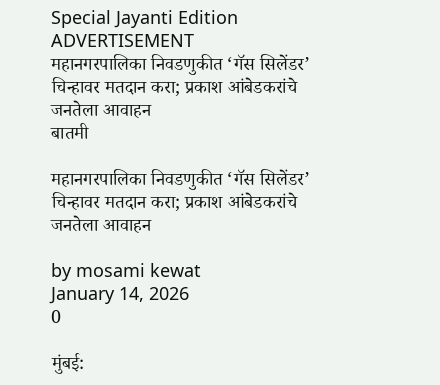Special Jayanti Edition
ADVERTISEMENT
महानगरपालिका निवडणुकीत ‘गॅस सिलेंडर’ चिन्हावर मतदान करा; प्रकाश आंबेडकरांचे जनतेला आवाहन
बातमी

महानगरपालिका निवडणुकीत ‘गॅस सिलेंडर’ चिन्हावर मतदान करा; प्रकाश आंबेडकरांचे जनतेला आवाहन

by mosami kewat
January 14, 2026
0

मुंबई: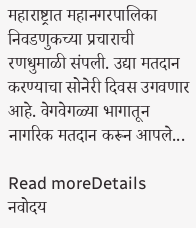महाराष्ट्रात महानगरपालिका निवडणुकच्या प्रचाराची रणधुमाळी संपली. उद्या मतदान करण्याचा सोनेरी दिवस उगवणार आहे. वेगवेगळ्या भागातून नागरिक मतदान करून आपले...

Read moreDetails
नवोदय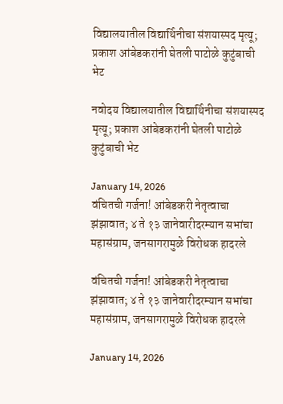विद्यालयातील विद्यार्थिनीचा संशयास्पद मृत्यू; प्रकाश आंबेडकरांनी घेतली पाटोळे कुटुंबाची भेट

नवोदय विद्यालयातील विद्यार्थिनीचा संशयास्पद मृत्यू; प्रकाश आंबेडकरांनी घेतली पाटोळे कुटुंबाची भेट

January 14, 2026
वंचितची गर्जना! आंबेडकरी नेतृत्वाचा झंझावात; ४ ते १३ जानेवारीदरम्यान सभांचा महासंग्राम, जनसागरामुळे विरोधक हादरले

वंचितची गर्जना! आंबेडकरी नेतृत्वाचा झंझावात; ४ ते १३ जानेवारीदरम्यान सभांचा महासंग्राम, जनसागरामुळे विरोधक हादरले

January 14, 2026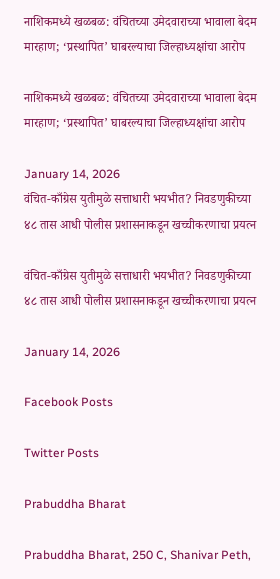नाशिकमध्ये खळबळ: वंचितच्या उमेदवाराच्या भावाला बेदम मारहाण; ‘प्रस्थापित’ घाबरल्याचा जिल्हाध्यक्षांचा आरोप

नाशिकमध्ये खळबळ: वंचितच्या उमेदवाराच्या भावाला बेदम मारहाण; ‘प्रस्थापित’ घाबरल्याचा जिल्हाध्यक्षांचा आरोप

January 14, 2026
वंचित-काँग्रेस युतीमुळे सत्ताधारी भयभीत? निवडणुकीच्या ४८ तास आधी पोलीस प्रशासनाकडून खच्चीकरणाचा प्रयत्न

वंचित-काँग्रेस युतीमुळे सत्ताधारी भयभीत? निवडणुकीच्या ४८ तास आधी पोलीस प्रशासनाकडून खच्चीकरणाचा प्रयत्न

January 14, 2026

Facebook Posts

Twitter Posts

Prabuddha Bharat

Prabuddha Bharat, 250 C, Shanivar Peth,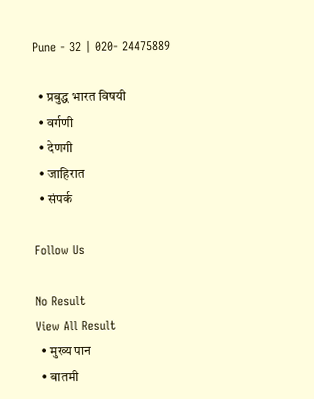Pune - 32 | 020- 24475889

  • प्रबुद्ध भारत विषयी
  • वर्गणी
  • देणगी
  • जाहिरात
  • संपर्क

Follow Us

No Result
View All Result
  • मुख्य पान
  • बातमी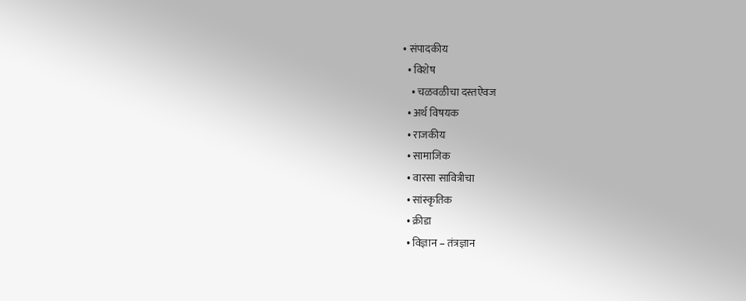• संपादकीय
  • विशेष
    • चळवळीचा दस्तऐवज
  • अर्थ विषयक
  • राजकीय
  • सामाजिक
  • वारसा सावित्रीचा
  • सांस्कृतिक
  • क्रीडा
  • विज्ञान – तंत्रज्ञान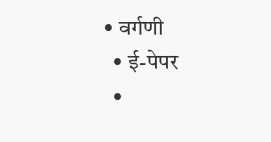• वर्गणी
  • ई-पेपर
  •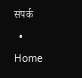संपर्क
  • Home